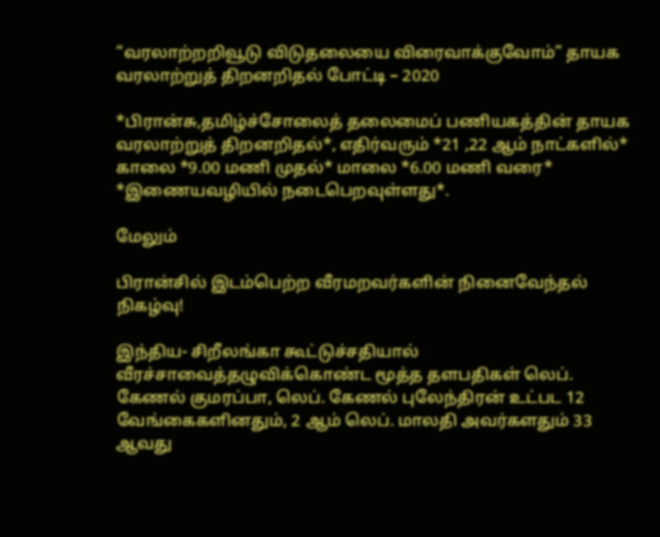“வரலாற்றறிவூடு விடுதலையை விரைவாக்குவோம்” தாயக வரலாற்றுத் திறனறிதல் போட்டி – 2020

*பிரான்சு,தமிழ்ச்சோலைத் தலைமைப் பணியகத்தின் தாயக வரலாற்றுத் திறனறிதல்*, எதிர்வரும் *21 ,22 ஆம் நாட்களில்* காலை *9.00 மணி முதல்* மாலை *6.00 மணி வரை* *இணையவழியில் நடைபெறவுள்ளது*.

மேலும்

பிரான்சில் இடம்பெற்ற வீரமறவர்களின் நினைவேந்தல் நிகழ்வு!

இந்திய- சிறீலங்கா கூட்டுச்சதியால் வீரச்சாவைத்தழுவிக்கொண்ட மூத்த தளபதிகள் லெப். கேணல் குமரப்பா, லெப். கேணல் புலேந்திரன் உட்பட 12 வேங்கைகளினதும், 2 ஆம் லெப். மாலதி அவர்களதும் 33 ஆவது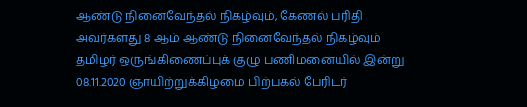ஆண்டு நினைவேந்தல் நிகழ்வும், கேணல் பரிதி அவர்களது 8 ஆம் ஆண்டு நினைவேந்தல் நிகழ்வும் தமிழர் ஒருங்கிணைப்புக் குழு பணிமனையில் இன்று 08.11.2020 ஞாயிற்றுக்கிழமை பிற்பகல் பேரிடர்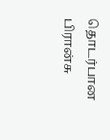தொடர்பான பிரான்சு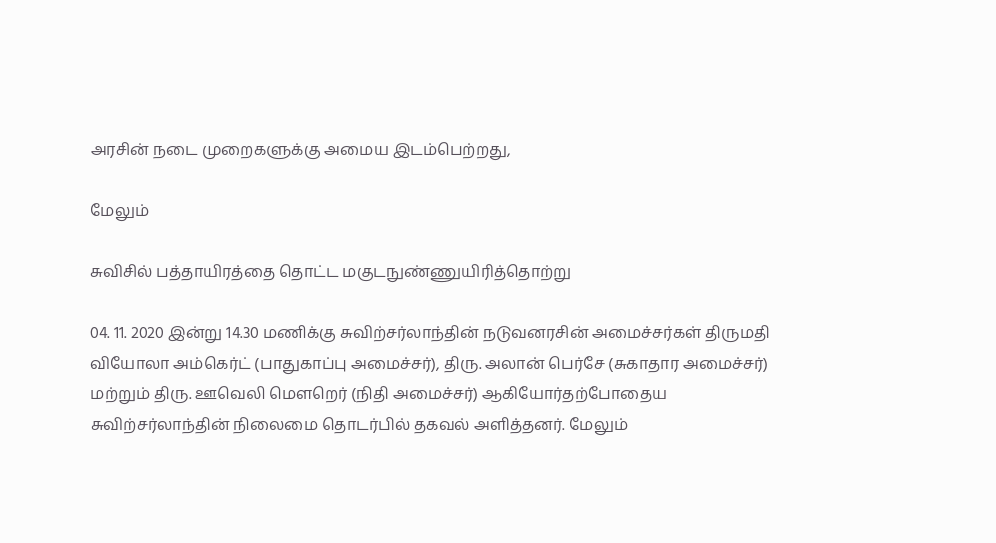அரசின் நடை முறைகளுக்கு அமைய இடம்பெற்றது,

மேலும்

சுவிசில் பத்தாயிரத்தை தொட்ட மகுடநுண்ணுயிரித்தொற்று

04. 11. 2020 இன்று 14.30 மணிக்கு சுவிற்சர்லாந்தின் நடுவனரசின் அமைச்சர்கள் திருமதி வியோலா அம்கெர்ட் (பாதுகாப்பு அமைச்சர்), திரு. அலான் பெர்சே (சுகாதார அமைச்சர்) மற்றும் திரு. ஊவெலி மௌறெர் (நிதி அமைச்சர்) ஆகியோர்தற்போதைய சுவிற்சர்லாந்தின் நிலைமை தொடர்பில் தகவல் அளித்தனர். மேலும்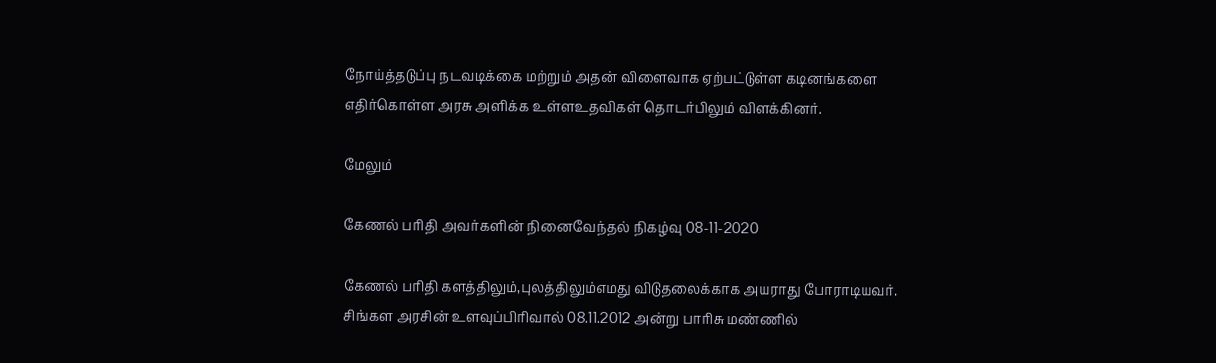நோய்த்தடுப்பு நடவடிக்கை மற்றும் அதன் விளைவாக ஏற்பட்டுள்ள கடினங்களை எதிர்கொள்ள அரசு அளிக்க உள்ளஉதவிகள் தொடர்பிலும் விளக்கினர்.

மேலும்

கேணல் பரிதி அவர்களின் நினைவேந்தல் நிகழ்வு 08-11-2020

கேணல் பரிதி களத்திலும்,புலத்திலும்எமது விடுதலைக்காக அயராது போராடியவர். சிங்கள அரசின் உளவுப்பிரிவால் 08.11.2012 அன்று பாரிசு மண்ணில்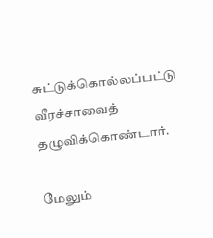சுட்டுக்கொல்லப்பட்டு வீரச்சாவைத் தழுவிக்கொண்டார்.

மேலும்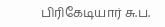பிரிகேடியார் சு.ப.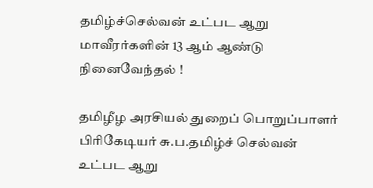தமிழ்ச்செல்வன் உட்பட ஆறு மாவீரர்களின் 13 ஆம் ஆண்டு நினைவேந்தல் !

தமிழீழ அரசியல் துறைப் பொறுப்பாளர் பிரிகேடியர் சு.ப.தமிழ்ச் செல்வன் உட்பட ஆறு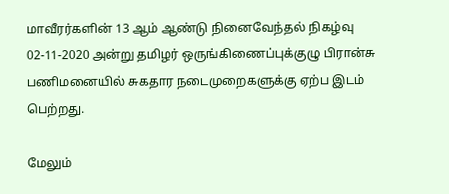மாவீரர்களின் 13 ஆம் ஆண்டு நினைவேந்தல் நிகழ்வு 02-11-2020 அன்று தமிழர் ஒருங்கிணைப்புக்குழு பிரான்சு பணிமனையில் சுகதார நடைமுறைகளுக்கு ஏற்ப இடம் பெற்றது.

மேலும்